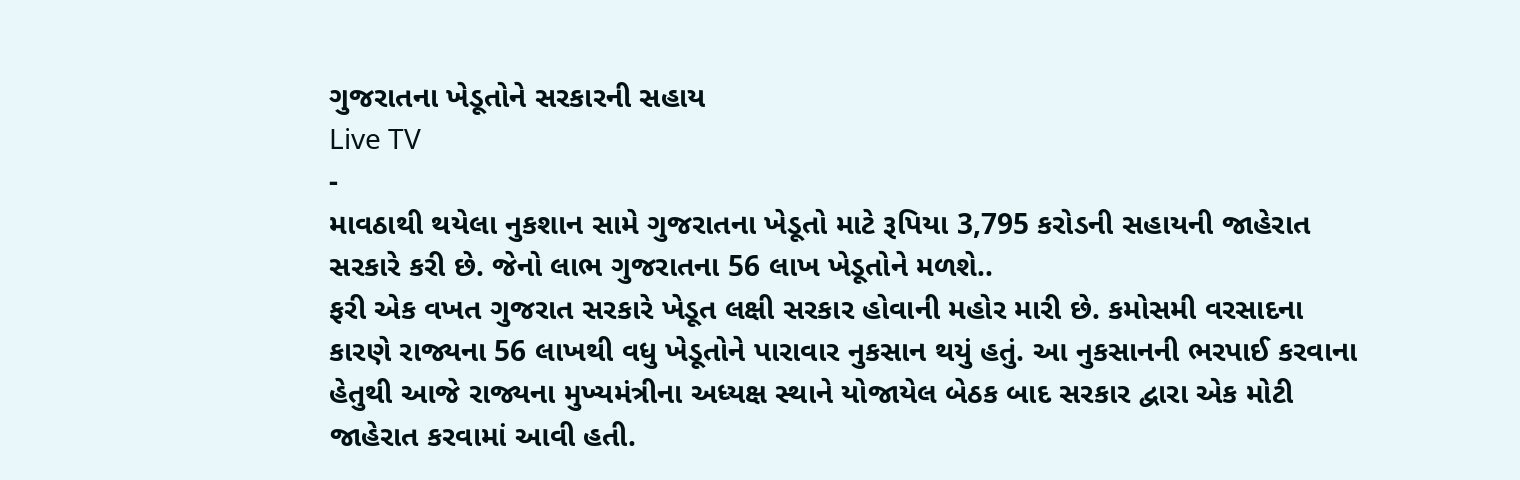ગુજરાતના ખેડૂતોને સરકારની સહાય
Live TV
-
માવઠાથી થયેલા નુકશાન સામે ગુજરાતના ખેડૂતો માટે રૂપિયા 3,795 કરોડની સહાયની જાહેરાત સરકારે કરી છે. જેનો લાભ ગુજરાતના 56 લાખ ખેડૂતોને મળશે..
ફરી એક વખત ગુજરાત સરકારે ખેડૂત લક્ષી સરકાર હોવાની મહોર મારી છે. કમોસમી વરસાદના કારણે રાજ્યના 56 લાખથી વધુ ખેડૂતોને પારાવાર નુકસાન થયું હતું. આ નુકસાનની ભરપાઈ કરવાના હેતુથી આજે રાજ્યના મુખ્યમંત્રીના અધ્યક્ષ સ્થાને યોજાયેલ બેઠક બાદ સરકાર દ્વારા એક મોટી જાહેરાત કરવામાં આવી હતી.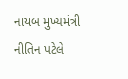નાયબ મુખ્યમંત્રી નીતિન પટેલે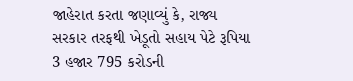જાહેરાત કરતા જણાવ્યું કે, રાજ્ય સરકાર તરફથી ખેડૂતો સહાય પેટે રૂપિયા 3 હજાર 795 કરોડની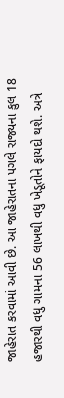જાહેરાત કરવામાં આવી છે. આ જાહેરાતના પગલે રાજ્યના કુલ 18 હજારથી વધુ ગામના 56 લાખથી વધુ ખેડૂતોને ફાયદો થશે. અત્રે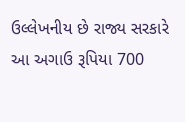ઉલ્લેખનીય છે રાજ્ય સરકારે આ અગાઉ રૂપિયા 700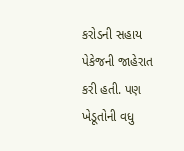કરોડની સહાય પેકેજની જાહેરાત કરી હતી. પણ ખેડૂતોની વધુ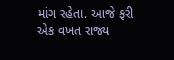માંગ રહેતા. આજે ફરી એક વખત રાજ્ય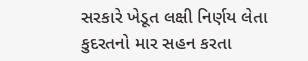સરકારે ખેડૂત લક્ષી નિર્ણય લેતા કુદરતનો માર સહન કરતા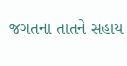જગતના તાતને સહાય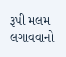રૂપી મલમ લગાવવાનો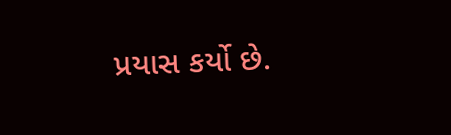પ્રયાસ કર્યો છે.